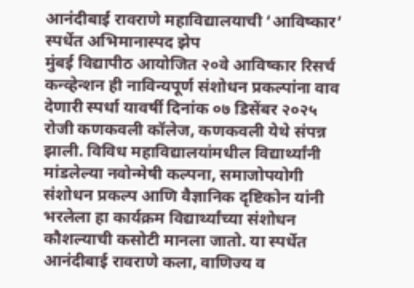आनंदीबाई रावराणे महाविद्यालयाची ‘आविष्कार’ स्पर्धेत अभिमानास्पद झेप
मुंबई विद्यापीठ आयोजित २०वे आविष्कार रिसर्च कन्व्हेन्शन ही नाविन्यपूर्ण संशोधन प्रकल्पांना वाव देणारी स्पर्धा यावर्षी दिनांक ०७ डिसेंबर २०२५ रोजी कणकवली कॉलेज, कणकवली येथे संपन्न झाली. विविध महाविद्यालयांमधील विद्यार्थ्यांनी मांडलेल्या नवोन्मेषी कल्पना, समाजोपयोगी संशोधन प्रकल्प आणि वैज्ञानिक दृष्टिकोन यांनी भरलेला हा कार्यक्रम विद्यार्थ्यांच्या संशोधन कौशल्याची कसोटी मानला जातो. या स्पर्धेत आनंदीबाई रावराणे कला, वाणिज्य व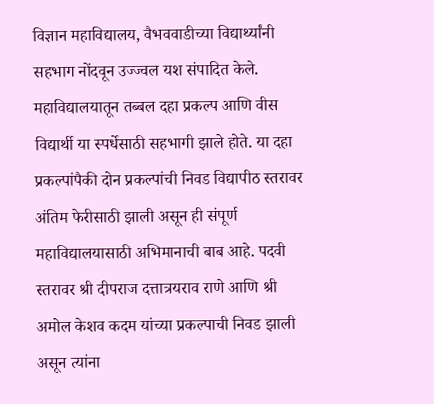विज्ञान महाविद्यालय, वैभववाडीच्या विद्यार्थ्यांनी सहभाग नोंदवून उज्ज्वल यश संपादित केले.
महाविद्यालयातून तब्बल दहा प्रकल्प आणि वीस विद्यार्थी या स्पर्धेसाठी सहभागी झाले होते. या दहा प्रकल्पांपैकी दोन प्रकल्पांची निवड विद्यापीठ स्तरावर अंतिम फेरीसाठी झाली असून ही संपूर्ण महाविद्यालयासाठी अभिमानाची बाब आहे. पदवी स्तरावर श्री दीपराज दत्तात्रयराव राणे आणि श्री अमोल केशव कदम यांच्या प्रकल्पाची निवड झाली असून त्यांना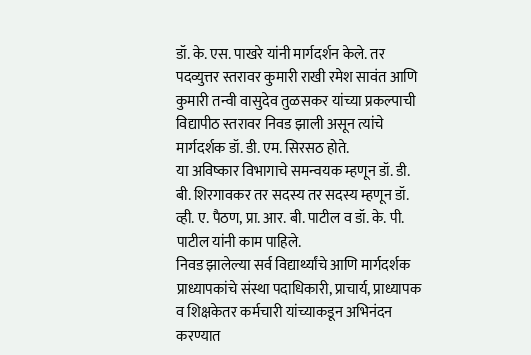डॉ. के. एस. पाखरे यांनी मार्गदर्शन केले. तर पदव्युत्तर स्तरावर कुमारी राखी रमेश सावंत आणि कुमारी तन्वी वासुदेव तुळसकर यांच्या प्रकल्पाची विद्यापीठ स्तरावर निवड झाली असून त्यांचे मार्गदर्शक डॉ. डी. एम. सिरसठ होते.
या अविष्कार विभागाचे समन्वयक म्हणून डॉ. डी. बी. शिरगावकर तर सदस्य तर सदस्य म्हणून डॉ. व्ही. ए. पैठण, प्रा. आर. बी. पाटील व डॉ. के. पी. पाटील यांनी काम पाहिले.
निवड झालेल्या सर्व विद्यार्थ्यांचे आणि मार्गदर्शक प्राध्यापकांचे संस्था पदाधिकारी, प्राचार्य, प्राध्यापक व शिक्षकेतर कर्मचारी यांच्याकडून अभिनंदन करण्यात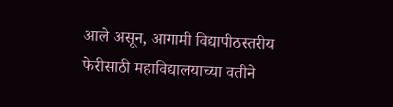आले असून, आगामी विद्यापीठस्तरीय फेरीसाठी महाविद्यालयाच्या वतीने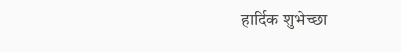हार्दिक शुभेच्छा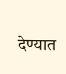देण्यात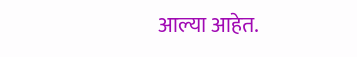आल्या आहेत.